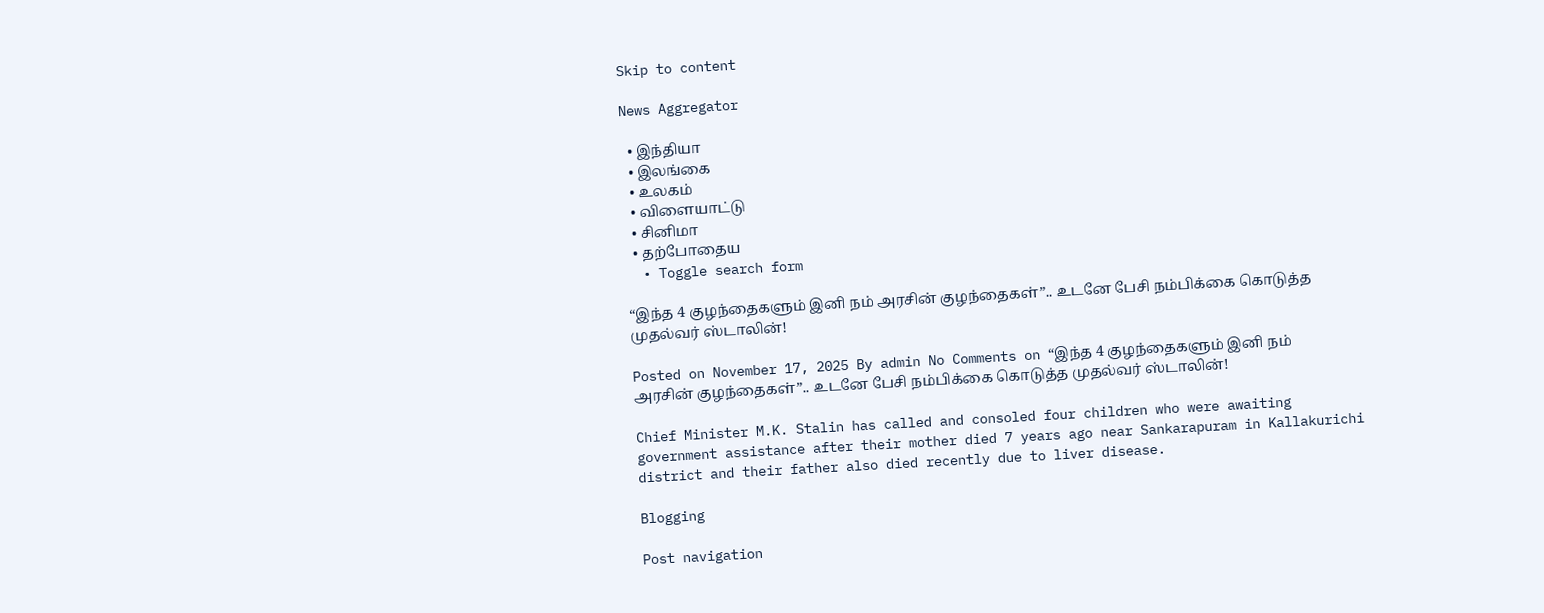Skip to content

News Aggregator

  • இந்தியா
  • இலங்கை
  • உலகம்
  • விளையாட்டு
  • சினிமா
  • தற்போதைய
  • Toggle search form

“இந்த 4 குழந்தைகளும் இனி நம் அரசின் குழந்தைகள்”.. உடனே பேசி நம்பிக்கை கொடுத்த முதல்வர் ஸ்டாலின்!

Posted on November 17, 2025 By admin No Comments on “இந்த 4 குழந்தைகளும் இனி நம் அரசின் குழந்தைகள்”.. உடனே பேசி நம்பிக்கை கொடுத்த முதல்வர் ஸ்டாலின்!

Chief Minister M.K. Stalin has called and consoled four children who were awaiting government assistance after their mother died 7 years ago near Sankarapuram in Kallakurichi district and their father also died recently due to liver disease.

Blogging

Post navigation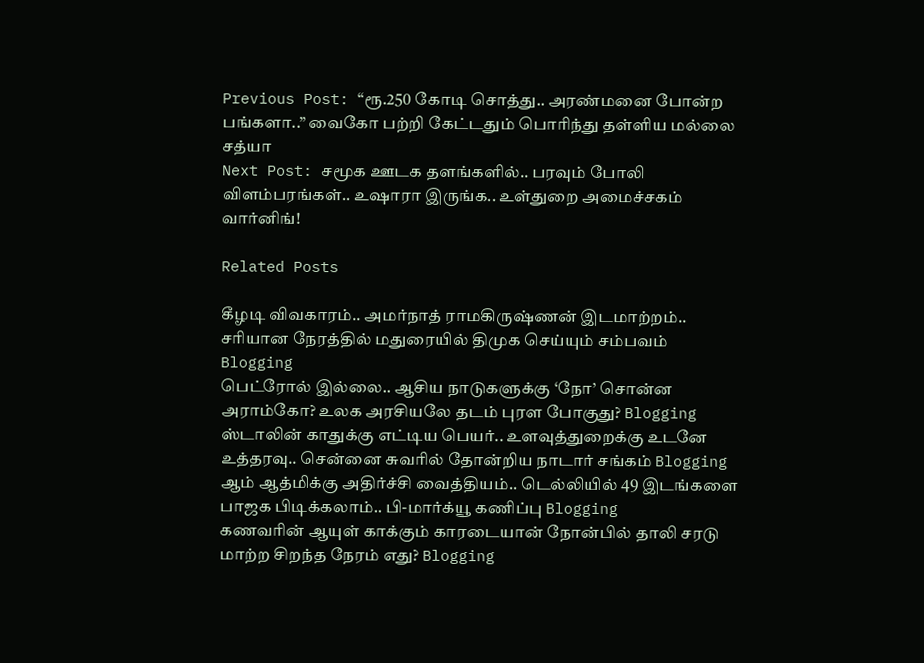Previous Post: “ரூ.250 கோடி சொத்து.. அரண்மனை போன்ற பங்களா..” வைகோ பற்றி கேட்டதும் பொரிந்து தள்ளிய மல்லை சத்யா
Next Post: சமூக ஊடக தளங்களில்.. பரவும் போலி விளம்பரங்கள்.. உஷாரா இருங்க.. உள்துறை அமைச்சகம் வார்னிங்!

Related Posts

கீழடி விவகாரம்.. அமர்நாத் ராமகிருஷ்ணன் இடமாற்றம்.. சரியான நேரத்தில் மதுரையில் திமுக செய்யும் சம்பவம் Blogging
பெட்ரோல் இல்லை.. ஆசிய நாடுகளுக்கு ‘நோ’ சொன்ன அராம்கோ? உலக அரசியலே தடம் புரள போகுது? Blogging
ஸ்டாலின் காதுக்கு எட்டிய பெயர்.. உளவுத்துறைக்கு உடனே உத்தரவு.. சென்னை சுவரில் தோன்றிய நாடார் சங்கம் Blogging
ஆம் ஆத்மிக்கு அதிர்ச்சி வைத்தியம்.. டெல்லியில் 49 இடங்களை பாஜக பிடிக்கலாம்.. பி-மார்க்யூ கணிப்பு Blogging
கணவரின் ஆயுள் காக்கும் காரடையான் நோன்பில் தாலி சரடு மாற்ற சிறந்த நேரம் எது? Blogging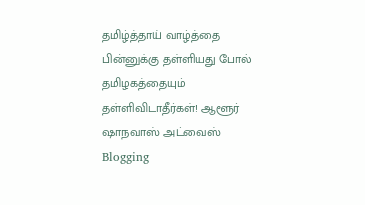தமிழ்த்தாய் வாழ்த்தை பின்னுக்கு தள்ளியது போல் தமிழகத்தையும் தள்ளிவிடாதீர்கள்! ஆளூர் ஷாநவாஸ் அட்வைஸ் Blogging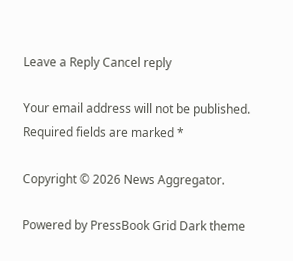Leave a Reply Cancel reply

Your email address will not be published. Required fields are marked *

Copyright © 2026 News Aggregator.

Powered by PressBook Grid Dark theme